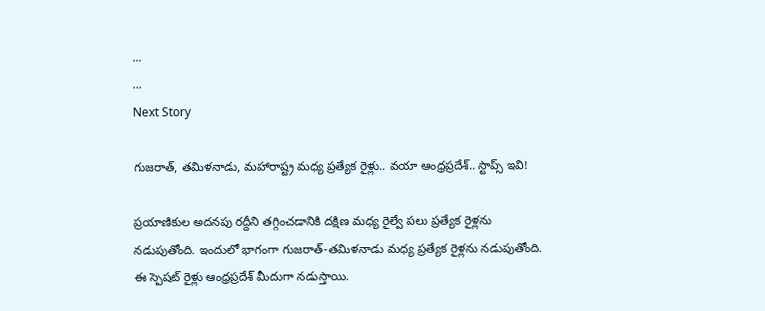...
...
Next Story

గుజరాత్, తమిళనాడు, మహారాష్ట్ర మధ్య ప్రత్యేక రైళ్లు.. వయా ఆంధ్రప్రదేశ్.. స్టాప్స్ ఇవి!

ప్రయాణికుల అదనపు రద్దీని తగ్గించడానికి దక్షిణ మధ్య రైల్వే పలు ప్రత్యేక రైళ్లను నడుపుతోంది. ఇందులో భాగంగా గుజరాత్-తమిళనాడు మధ్య ప్రత్యేక రైళ్లను నడుపుతోంది. ఈ స్పెషట్ రైళ్లు ఆంధ్రప్రదేశ్ మీదుగా నడుస్తాయి.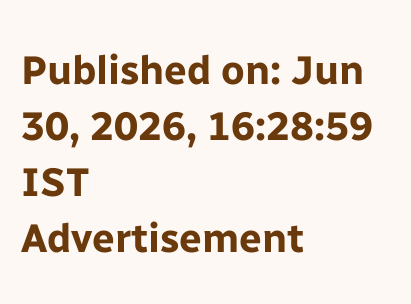Published on: Jun 30, 2026, 16:28:59 IST
Advertisement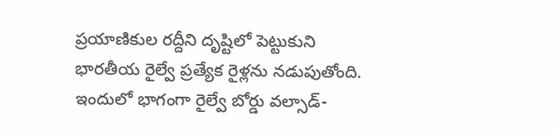ప్రయాణికుల రద్దీని దృష్టిలో పెట్టుకుని భారతీయ రైల్వే ప్రత్యేక రైళ్లను నడుపుతోంది. ఇందులో భాగంగా రైల్వే బోర్డు వల్సాడ్-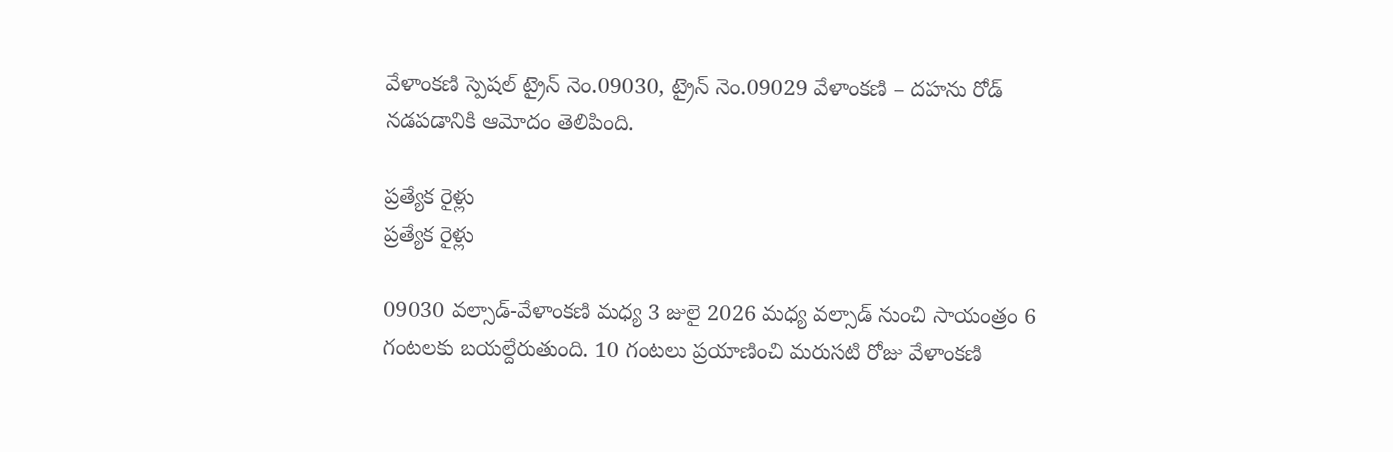వేళాంకణి స్పెషల్ ట్రైన్ నెం.09030, ట్రైన్ నెం.09029 వేళాంకణి – దహను రోడ్ నడపడానికి ఆమోదం తెలిపింది.

ప్రత్యేక రైళ్లు
ప్రత్యేక రైళ్లు

09030 వల్సాడ్-వేళాంకణి మధ్య 3 జులై 2026 మధ్య వల్సాడ్ నుంచి సాయంత్రం 6 గంటలకు బయల్దేరుతుంది. 10 గంటలు ప్రయాణించి మరుసటి రోజు వేళాంకణి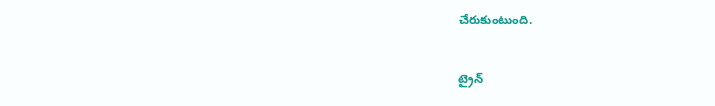చేరుకుంటుంది.

ట్రైన్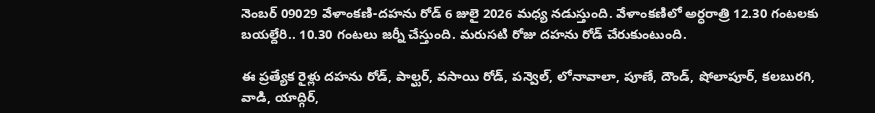నెంబర్ 09029 వేళాంకణి-దహను రోడ్ 6 జులై 2026 మధ్య నడుస్తుంది. వేళాంకణిలో అర్ధరాత్రి 12.30 గంటలకు బయల్దేరి.. 10.30 గంటలు జర్నీ చేస్తుంది. మరుసటి రోజు దహను రోడ్ చేరుకుంటుంది.

ఈ ప్రత్యేక రైళ్లు దహను రోడ్, పాల్ఘర్, వసాయి రోడ్, పన్వెల్, లోనావాలా, పూణే, దౌండ్, షోలాపూర్, కలబురగి, వాడి, యాద్గిర్,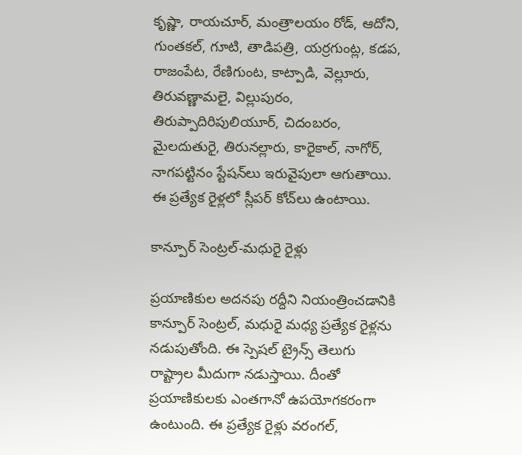కృష్ణా, రాయచూర్, మంత్రాలయం రోడ్, ఆదోని, గుంతకల్, గూటి, తాడిపత్రి, యర్రగుంట్ల, కడప, రాజంపేట, రేణిగుంట, కాట్పాడి, వెల్లూరు, తిరువణ్ణామలై, విల్లుపురం, తిరుప్పాదిరిపులియూర్, చిదంబరం, మైలదుతురై, తిరునల్లారు, కారైకాల్, నాగోర్, నాగపట్టినం స్టేషన్‌లు ఇరువైపులా ఆగుతాయి. ఈ ప్రత్యేక రైళ్లలో స్లీపర్ కోచ్‌లు ఉంటాయి.

కాన్పూర్ సెంట్రల్-మధురై రైళ్లు

ప్రయాణికుల అదనపు రద్దీని నియంత్రించడానికి కాన్పూర్ సెంట్రల్, మధురై మధ్య ప్రత్యేక రైళ్లను నడుపుతోంది. ఈ స్పెషల్ ట్రైన్స్ తెలుగు రాష్ట్రాల మీదుగా నడుస్తాయి. దీంతో ప్రయాణికులకు ఎంతగానో ఉపయోగకరంగా ఉంటుంది. ఈ ప్రత్యేక రైళ్లు వరంగల్,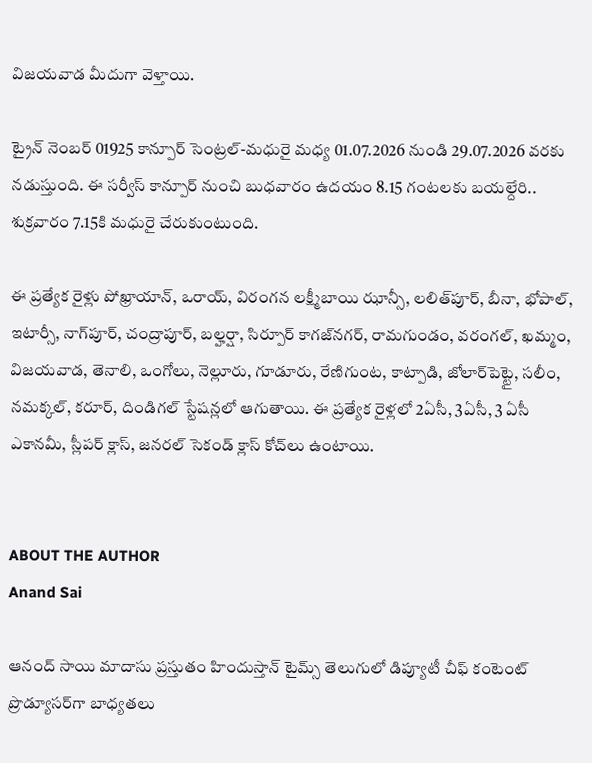విజయవాడ మీదుగా వెళ్తాయి.

ట్రైన్ నెంబర్ 01925 కాన్పూర్ సెంట్రల్-మధురై మధ్య 01.07.2026 నుండి 29.07.2026 వరకు నడుస్తుంది. ఈ సర్వీస్ కాన్పూర్ నుంచి బుధవారం ఉదయం 8.15 గంటలకు బయల్దేరి.. శుక్రవారం 7.15కి మధురై చేరుకుంటుంది.

ఈ ప్రత్యేక రైళ్లు పోఖ్రాయాన్, ఒరాయ్, విరంగన లక్ష్మీబాయి ఝాన్సీ, లలిత్‌పూర్, బీనా, భోపాల్, ఇటార్సీ, నాగ్‌పూర్, చంద్రాపూర్, బల్హర్షా, సిర్పూర్ కాగజ్‌నగర్, రామగుండం, వరంగల్, ఖమ్మం, విజయవాడ, తెనాలి, ఒంగోలు, నెల్లూరు, గూడూరు, రేణిగుంట, కాట్పాడి, జోలార్‌పెట్టై, సలీం, నమక్కల్, కరూర్, దిండిగల్ స్టేషన్లలో ఆగుతాయి. ఈ ప్రత్యేక రైళ్లలో 2ఏసీ, 3ఏసీ, 3 ఏసీ ఎకానమీ, స్లీపర్ క్లాస్, జనరల్ సెకండ్ క్లాస్ కోచ్‌లు ఉంటాయి.


ABOUT THE AUTHOR
Anand Sai

ఆనంద్ సాయి మాదాసు ప్రస్తుతం హిందుస్తాన్ టైమ్స్ తెలుగులో డిప్యూటీ చీఫ్ కంటెంట్ ప్రొడ్యూసర్‌గా బాధ్యతలు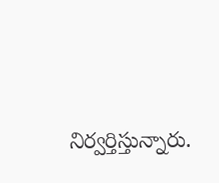నిర్వర్తిస్తున్నారు.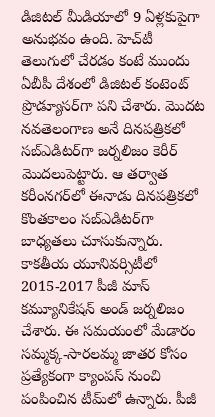డిజిటల్ మీడియాలో 9 ఏళ్లకుపైగా అనుభవం ఉంది. హెచ్‌టీ తెలుగులో చేరడం కంటే ముందు ఏబీపీ దేశంలో డిజిటల్ కంటెంట్ ప్రొడ్యూసర్‌గా పని చేశారు. మెుదట నవతెలంగాణ అనే దినపత్రికలో సబ్ఎడిటర్‌గా జర్నలిజం కెరీర్ మెుదలుపెట్టారు. ఆ తర్వాత కరీంనగర్‌లో ఈనాడు దినపత్రికలో కొంతకాలం సబ్‌ఎడిటర్‌గా బాధ్యతలు చూసుకున్నారు. కాకతీయ యూనివర్సిటీలో 2015-2017 పీజీ మాస్ కమ్యూనికేషన్ అండ్ జర్నలిజం చేశారు. ఈ సమయంలో మేడారం సమ్మక్క-సారలమ్మ జాతర కోసం ప్రత్యేకంగా క్యాంపస్ నుంచి పంపించిన టీమ్‌లో ఉన్నారు. పీజీ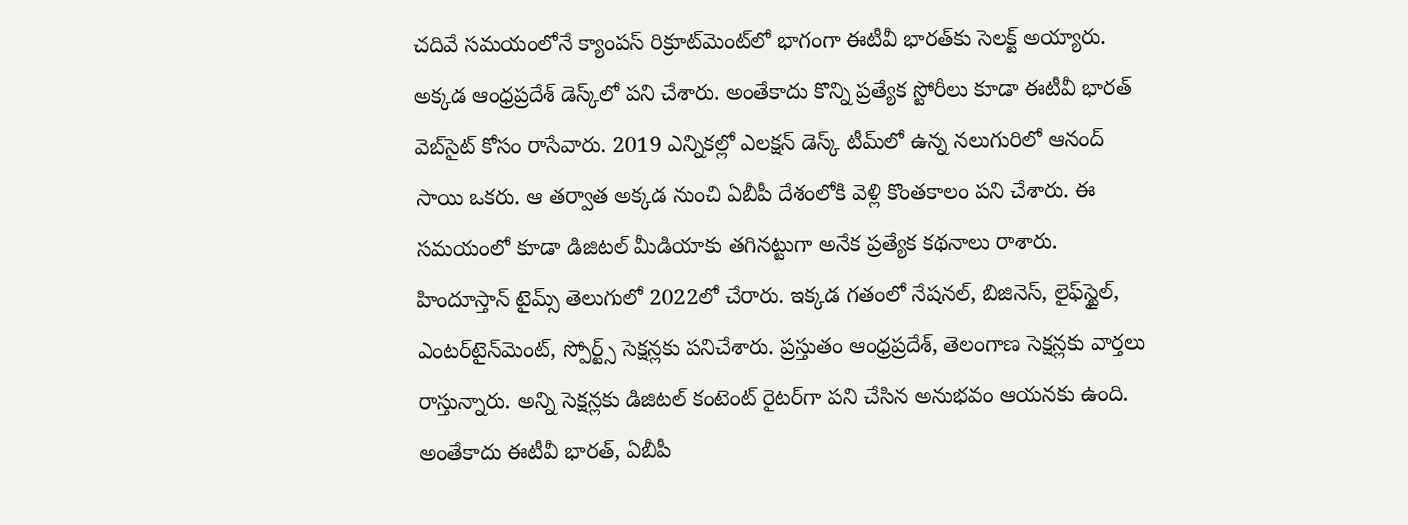చదివే సమయంలోనే క్యాంపస్ రిక్రూట్‌మెంట్‌లో భాగంగా ఈటీవీ భారత్‌కు సెలక్ట్ అయ్యారు. అక్కడ ఆంధ్రప్రదేశ్‌ డెస్క్‌లో పని చేశారు. అంతేకాదు కొన్ని ప్రత్యేక స్టోరీలు కూడా ఈటీవీ భారత్ వెబ్‌సైట్ కోసం రాసేవారు. 2019 ఎన్నికల్లో ఎలక్షన్ డెస్క్‌ టీమ్‌లో ఉన్న నలుగురిలో ఆనంద్ సాయి ఒకరు. ఆ తర్వాత అక్కడ నుంచి ఏబీపీ దేశంలోకి వెళ్లి కొంతకాలం పని చేశారు. ఈ సమయంలో కూడా డిజిటల్ మీడియాకు తగినట్టుగా అనేక ప్రత్యేక కథనాలు రాశారు. హిందూస్తాన్ టైమ్స్‌ తెలుగులో 2022లో చేరారు. ఇక్కడ గతంలో నేషనల్, బిజినెస్, లైఫ్‌స్టైల్, ఎంటర్‌టైన్‌మెంట్‌, స్పోర్ట్స్‌ సెక్షన్లకు పనిచేశారు. ప్రస్తుతం ఆంధ్రప్రదేశ్, తెలంగాణ సెక్షన్లకు వార్తలు రాస్తున్నారు. అన్ని సెక్షన్లకు డిజిటల్ కంటెంట్ రైటర్‌గా పని చేసిన అనుభవం ఆయనకు ఉంది. అంతేకాదు ఈటీవీ భారత్, ఏబీపీ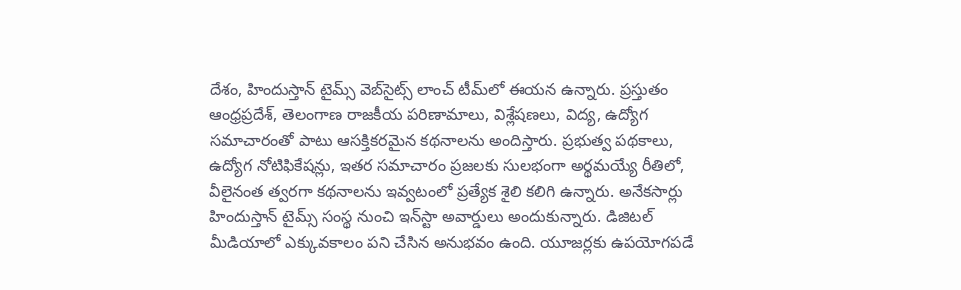దేశం, హిందుస్తాన్ టైమ్స్ వెబ్‌సైట్స్ లాంచ్ టీమ్‌లో ఈయన ఉన్నారు. ప్రస్తుతం ఆంధ్రప్రదేశ్, తెలంగాణ రాజకీయ పరిణామాలు, విశ్లేషణలు, విద్య, ఉద్యోగ సమాచారంతో పాటు ఆసక్తికరమైన కథనాలను అందిస్తారు. ప్రభుత్వ పథకాలు, ఉద్యోగ నోటిఫికేషన్లు, ఇతర సమాచారం ప్రజలకు సులభంగా అర్థమయ్యే రీతిలో, వీలైనంత త్వరగా కథనాలను ఇవ్వటంలో ప్రత్యేక శైలి కలిగి ఉన్నారు. అనేకసార్లు హిందుస్తాన్ టైమ్స్ సంస్థ నుంచి ఇన్‌స్టా అవార్డులు అందుకున్నారు. డిజిటల్ మీడియాలో ఎక్కువకాలం పని చేసిన అనుభవం ఉంది. యూజర్లకు ఉపయోగపడే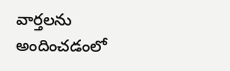వార్తలను అందించడంలో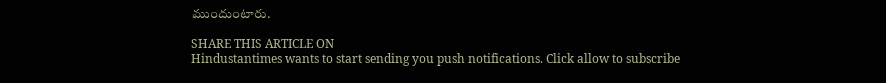ముందుంటారు.

SHARE THIS ARTICLE ON
Hindustantimes wants to start sending you push notifications. Click allow to subscribe